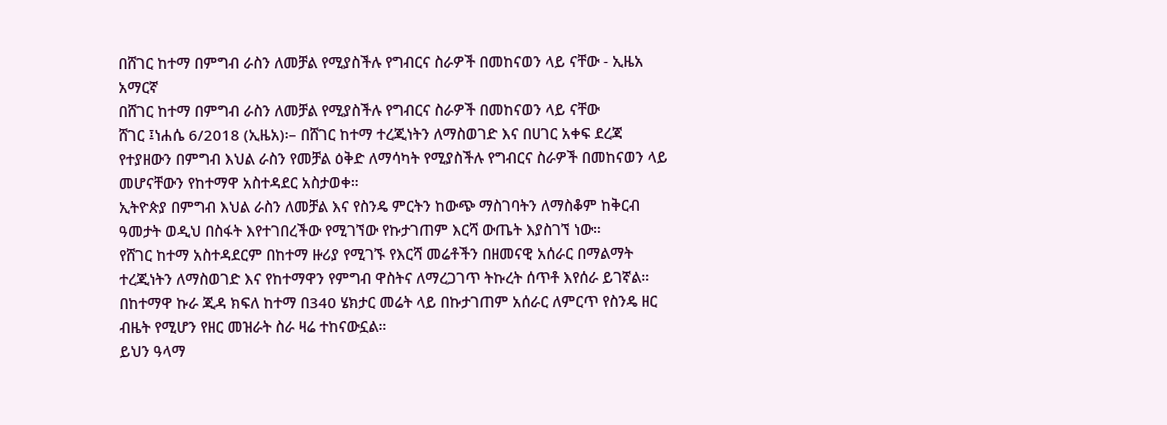በሸገር ከተማ በምግብ ራስን ለመቻል የሚያስችሉ የግብርና ስራዎች በመከናወን ላይ ናቸው - ኢዜአ አማርኛ
በሸገር ከተማ በምግብ ራስን ለመቻል የሚያስችሉ የግብርና ስራዎች በመከናወን ላይ ናቸው
ሸገር ፤ነሐሴ 6/2018 (ኢዜአ)፡– በሸገር ከተማ ተረጂነትን ለማስወገድ እና በሀገር አቀፍ ደረጃ የተያዘውን በምግብ እህል ራስን የመቻል ዕቅድ ለማሳካት የሚያስችሉ የግብርና ስራዎች በመከናወን ላይ መሆናቸውን የከተማዋ አስተዳደር አስታወቀ።
ኢትዮጵያ በምግብ እህል ራስን ለመቻል እና የስንዴ ምርትን ከውጭ ማስገባትን ለማስቆም ከቅርብ ዓመታት ወዲህ በስፋት እየተገበረችው የሚገኘው የኩታገጠም እርሻ ውጤት እያስገኘ ነው።
የሸገር ከተማ አስተዳደርም በከተማ ዙሪያ የሚገኙ የእርሻ መሬቶችን በዘመናዊ አሰራር በማልማት ተረጂነትን ለማስወገድ እና የከተማዋን የምግብ ዋስትና ለማረጋገጥ ትኩረት ሰጥቶ እየሰራ ይገኛል።
በከተማዋ ኩራ ጂዳ ክፍለ ከተማ በ340 ሄክታር መሬት ላይ በኩታገጠም አሰራር ለምርጥ የስንዴ ዘር ብዜት የሚሆን የዘር መዝራት ስራ ዛሬ ተከናውኗል።
ይህን ዓላማ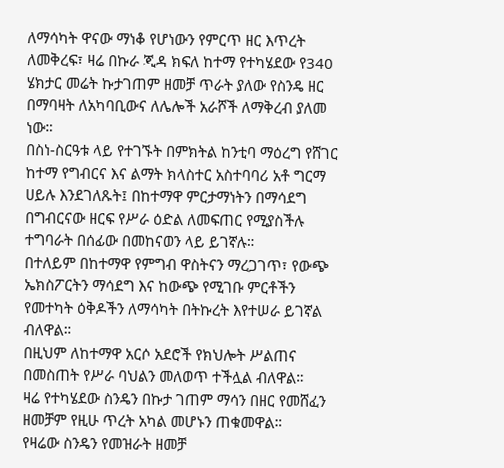ለማሳካት ዋናው ማነቆ የሆነውን የምርጥ ዘር እጥረት ለመቅረፍ፣ ዛሬ በኩራ ጂዳ ክፍለ ከተማ የተካሄደው የ340 ሄክታር መሬት ኩታገጠም ዘመቻ ጥራት ያለው የስንዴ ዘር በማባዛት ለአካባቢውና ለሌሎች አራሾች ለማቅረብ ያለመ ነው።
በስነ-ስርዓቱ ላይ የተገኙት በምክትል ከንቲባ ማዕረግ የሸገር ከተማ የግብርና እና ልማት ክላስተር አስተባባሪ አቶ ግርማ ሀይሉ እንደገለጹት፤ በከተማዋ ምርታማነትን በማሳደግ በግብርናው ዘርፍ የሥራ ዕድል ለመፍጠር የሚያስችሉ ተግባራት በሰፊው በመከናወን ላይ ይገኛሉ።
በተለይም በከተማዋ የምግብ ዋስትናን ማረጋገጥ፣ የውጭ ኤክስፖርትን ማሳደግ እና ከውጭ የሚገቡ ምርቶችን የመተካት ዕቅዶችን ለማሳካት በትኩረት እየተሠራ ይገኛል ብለዋል።
በዚህም ለከተማዋ አርሶ አደሮች የክህሎት ሥልጠና በመስጠት የሥራ ባህልን መለወጥ ተችሏል ብለዋል።
ዛሬ የተካሄደው ስንዴን በኩታ ገጠም ማሳን በዘር የመሸፈን ዘመቻም የዚሁ ጥረት አካል መሆኑን ጠቁመዋል።
የዛሬው ስንዴን የመዝራት ዘመቻ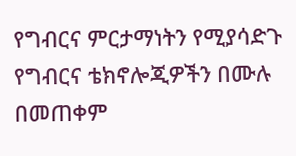የግብርና ምርታማነትን የሚያሳድጉ የግብርና ቴክኖሎጂዎችን በሙሉ በመጠቀም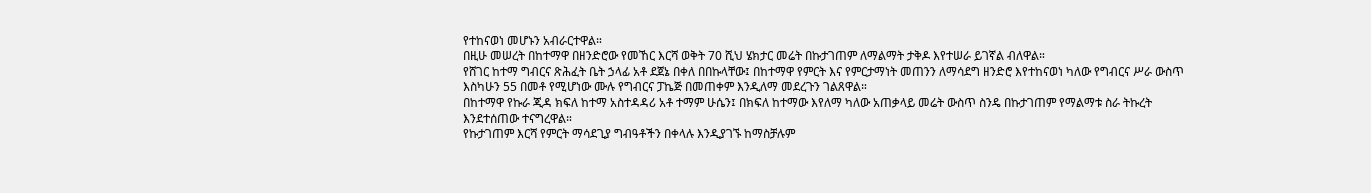የተከናወነ መሆኑን አብራርተዋል።
በዚሁ መሠረት በከተማዋ በዘንድሮው የመኸር እርሻ ወቅት 70 ሺህ ሄክታር መሬት በኩታገጠም ለማልማት ታቅዶ እየተሠራ ይገኛል ብለዋል።
የሸገር ከተማ ግብርና ጽሕፈት ቤት ኃላፊ አቶ ደጀኔ በቀለ በበኩላቸው፤ በከተማዋ የምርት እና የምርታማነት መጠንን ለማሳደግ ዘንድሮ እየተከናወነ ካለው የግብርና ሥራ ውስጥ እስካሁን 55 በመቶ የሚሆነው ሙሉ የግብርና ፓኬጅ በመጠቀም እንዲለማ መደረጉን ገልጸዋል።
በከተማዋ የኩራ ጂዳ ክፍለ ከተማ አስተዳዳሪ አቶ ተማም ሁሴን፤ በክፍለ ከተማው እየለማ ካለው አጠቃላይ መሬት ውስጥ ስንዴ በኩታገጠም የማልማቱ ስራ ትኩረት እንደተሰጠው ተናግረዋል።
የኩታገጠም እርሻ የምርት ማሳደጊያ ግብዓቶችን በቀላሉ እንዲያገኙ ከማስቻሉም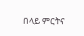በላይ ምርትና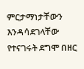ምርታማነታቸውን እንዳሳደገላቸው የተናገሩት ደግሞ በዘር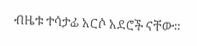ብዜቱ ተሳታፊ አርሶ አደሮች ናቸው።